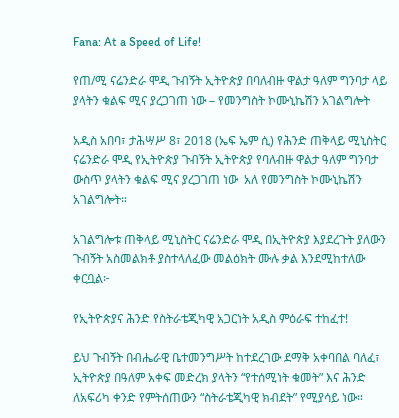Fana: At a Speed of Life!

የጠ/ሚ ናሬንድራ ሞዲ ጉብኝት ኢትዮጵያ በባለብዙ ዋልታ ዓለም ግንባታ ላይ  ያላትን ቁልፍ ሚና ያረጋገጠ ነው – የመንግስት ኮሙኒኬሽን አገልግሎት

አዲስ አበባ፣ ታሕሣሥ 8፣ 2018 (ኤፍ ኤም ሲ) የሕንድ ጠቅላይ ሚኒስትር ናሬንድራ ሞዲ የኢትዮጵያ ጉብኝት ኢትዮጵያ የባለብዙ ዋልታ ዓለም ግንባታ ውስጥ ያላትን ቁልፍ ሚና ያረጋገጠ ነው  አለ የመንግስት ኮሙኒኬሽን አገልግሎት።

አገልግሎቱ ጠቅላይ ሚኒስትር ናሬንድራ ሞዲ በኢትዮጵያ እያደረጉት ያለውን ጉብኝት አስመልክቶ ያስተላለፈው መልዕክት ሙሉ ቃል እንደሚከተለው ቀርቧል፦

የኢትዮጵያና ሕንድ የስትራቴጂካዊ አጋርነት አዲስ ምዕራፍ ተከፈተ!

ይህ ጉብኝት በብሔራዊ ቤተመንግሥት ከተደረገው ደማቅ አቀባበል ባለፈ፣ ኢትዮጵያ በዓለም አቀፍ መድረክ ያላትን “የተሰሚነት ቁመት” እና ሕንድ ለአፍሪካ ቀንድ የምትሰጠውን “ስትራቴጂካዊ ክብደት” የሚያሳይ ነው።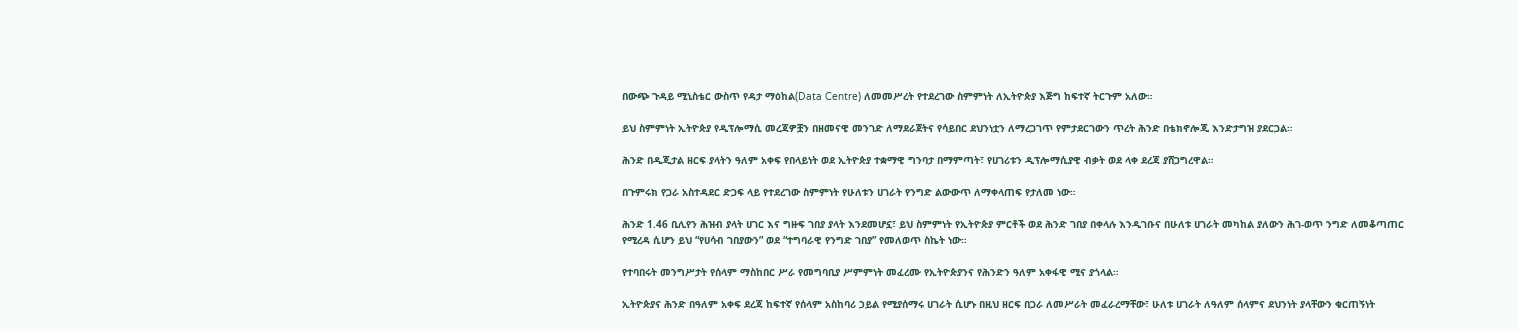በውጭ ጉዳይ ሚኒስቴር ውስጥ የዳታ ማዕከል(Data Centre) ለመመሥረት የተደረገው ስምምነት ለኢትዮጵያ እጅግ ከፍተኛ ትርጉም አለው።

ይህ ስምምነት ኢትዮጵያ የዲፕሎማሲ መረጃዎቿን በዘመናዊ መንገድ ለማደራጀትና የሳይበር ደህንነቷን ለማረጋገጥ የምታደርገውን ጥረት ሕንድ በቴክኖሎጂ እንድታግዝ ያደርጋል።

ሕንድ በዲጂታል ዘርፍ ያላትን ዓለም አቀፍ የበላይነት ወደ ኢትዮጵያ ተቋማዊ ግንባታ በማምጣት፣ የሀገሪቱን ዲፕሎማሲያዊ ብቃት ወደ ላቀ ደረጃ ያሸጋግረዋል።

በጉምሩክ የጋራ አስተዳደር ድጋፍ ላይ የተደረገው ስምምነት የሁለቱን ሀገራት የንግድ ልውውጥ ለማቀላጠፍ የታለመ ነው።

ሕንድ 1.46 ቢሊየን ሕዝብ ያላት ሀገር እና ግዙፍ ገበያ ያላት እንደመሆኗ፣ ይህ ስምምነት የኢትዮጵያ ምርቶች ወደ ሕንድ ገበያ በቀላሉ እንዲገቡና በሁለቱ ሀገራት መካከል ያለውን ሕገ-ወጥ ንግድ ለመቆጣጠር የሚረዳ ሲሆን ይህ “የሀሳብ ገበያውን” ወደ “ተግባራዊ የንግድ ገበያ” የመለወጥ ስኬት ነው።

የተባበሩት መንግሥታት የሰላም ማስከበር ሥራ የመግባቢያ ሥምምነት መፈረሙ የኢትዮጵያንና የሕንድን ዓለም አቀፋዊ ሚና ያጎላል።

ኢትዮጵያና ሕንድ በዓለም አቀፍ ደረጃ ከፍተኛ የሰላም አስከባሪ ኃይል የሚያሰማሩ ሀገራት ሲሆኑ በዚህ ዘርፍ በጋራ ለመሥራት መፈራረማቸው፣ ሁለቱ ሀገራት ለዓለም ሰላምና ደህንነት ያላቸውን ቁርጠኝነት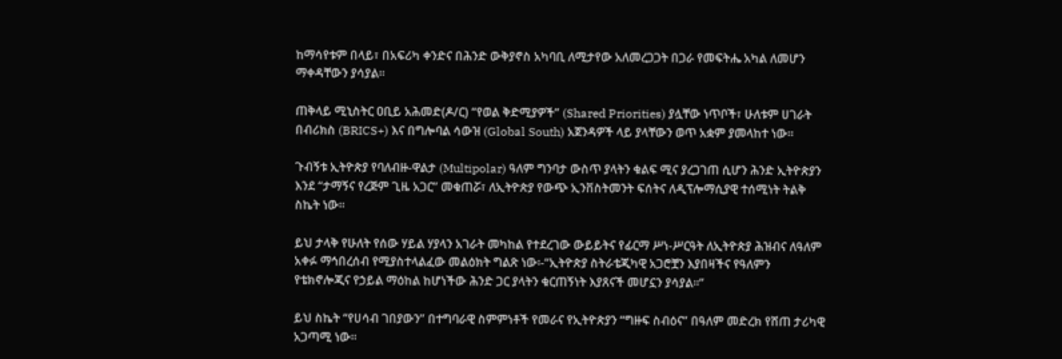ከማሳየቱም በላይ፣ በአፍሪካ ቀንድና በሕንድ ውቅያኖስ አካባቢ ለሚታየው አለመረጋጋት በጋራ የመፍትሔ አካል ለመሆን ማቀዳቸውን ያሳያል።

ጠቅላይ ሚኒስትር ዐቢይ አሕመድ(ዶ/ር) “የወል ቅድሚያዎች” (Shared Priorities) ያሏቸው ነጥቦች፣ ሁለቱም ሀገራት በብሪክስ (BRICS+) እና በግሎባል ሳውዝ (Global South) አጀንዳዎች ላይ ያላቸውን ወጥ አቋም ያመላከተ ነው።

ጉብኝቱ ኢትዮጵያ የባለብዙ-ዋልታ (Multipolar) ዓለም ግንባታ ውስጥ ያላትን ቁልፍ ሚና ያረጋገጠ ሲሆን ሕንድ ኢትዮጵያን እንደ “ታማኝና የረጅም ጊዜ አጋር” መቁጠሯ፣ ለኢትዮጵያ የውጭ ኢንቨስትመንት ፍሰትና ለዲፕሎማሲያዊ ተሰሚነት ትልቅ ስኬት ነው።

ይህ ታላቅ የሁለት የሰው ሃይል ሃያላን አገራት መካከል የተደረገው ውይይትና የፊርማ ሥነ-ሥርዓት ለኢትዮጵያ ሕዝብና ለዓለም አቀፉ ማኅበረሰብ የሚያስተላልፈው መልዕክት ግልጽ ነው፡-“ኢትዮጵያ ስትራቴጂካዊ አጋሮቿን እያበዛችና የዓለምን የቴክኖሎጂና የኃይል ማዕከል ከሆነችው ሕንድ ጋር ያላትን ቁርጠኝነት እያጸናች መሆኗን ያሳያል።”

ይህ ስኬት “የሀሳብ ገበያውን” በተግባራዊ ስምምነቶች የመራና የኢትዮጵያን “ግዙፍ ስብዕና” በዓለም መድረክ የሸጠ ታሪካዊ አጋጣሚ ነው።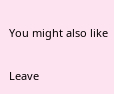You might also like

Leave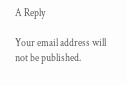A Reply

Your email address will not be published.